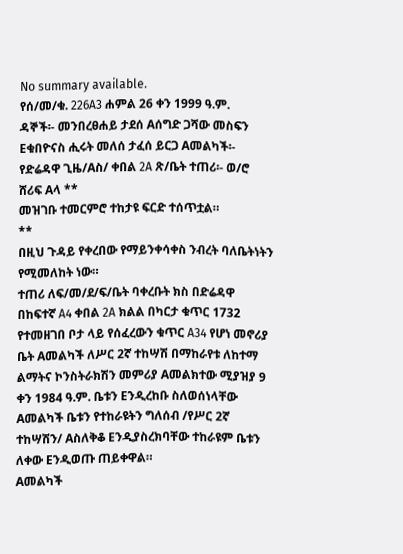No summary available.
የሰ/መ/ቁ. 226A3 ሐምል 26 ቀን 1999 ዓ.ም.
ዳኞች፡- መንበረፀሐይ ታደሰ Aሰግድ ጋሻው መስፍን Eቁበዮናስ ሒሩት መለሰ ታፈሰ ይርጋ Aመልካች፡- የድሬዳዋ ጊዜ/Aስ/ ቀበል 2A ጽ/ቤት ተጠሪ፡- ወ/ሮ ሸሪፍ Aላ **
መዝገቡ ተመርምሮ ተከታዩ ፍርድ ተሰጥቷል።
**
በዚህ ጉዳይ የቀረበው የማይንቀሳቀስ ንብረት ባለቤትነትን የሚመለከት ነው።
ተጠሪ ለፍ/መ/ደ/ፍ/ቤት ባቀረቡት ክስ በድሬዳዋ በከፍተኛ A4 ቀበል 2A ክልል በካርታ ቁጥር 1732 የተመዘገበ ቦታ ላይ የሰፈረውን ቁጥር A34 የሆነ መኖሪያ ቤት Aመልካች ለሥር 2ኛ ተከሣሽ በማከራየቱ ለከተማ ልማትና ኮንስትራክሽን መምሪያ Aመልክተው ሚያዝያ 9 ቀን 1984 ዓ.ም. ቤቱን Eንዲረከቡ ስለወሰነላቸው Aመልካች ቤቱን የተከራዩትን ግለሰብ /የሥር 2ኛ ተከሣሽን/ Aስለቅቆ Eንዲያስረክባቸው ተከራዩም ቤቱን ለቀው Eንዲወጡ ጠይቀዋል።
Aመልካች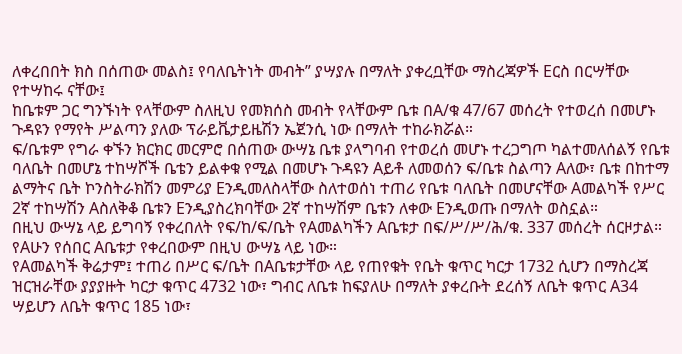ለቀረበበት ክስ በሰጠው መልስ፤ የባለቤትነት መብት” ያሣያሉ በማለት ያቀረቧቸው ማስረጃዎች Eርስ በርሣቸው የተሣከሩ ናቸው፤
ከቤቱም ጋር ግንኙነት የላቸውም ስለዚህ የመክሰስ መብት የላቸውም ቤቱ በA/ቁ 47/67 መሰረት የተወረሰ በመሆኑ ጉዳዩን የማየት ሥልጣን ያለው ፕራይቬታይዜሽን ኤጀንሲ ነው በማለት ተከራክሯል።
ፍ/ቤቱም የግራ ቀኙን ክርክር መርምሮ በሰጠው ውሣኔ ቤቱ ያላግባብ የተወረሰ መሆኑ ተረጋግጦ ካልተመለሰልኝ የቤቱ ባለቤት በመሆኔ ተከሣሾች ቤቴን ይልቀቁ የሚል በመሆኑ ጉዳዩን Aይቶ ለመወሰን ፍ/ቤቱ ስልጣን Aለው፣ ቤቱ በከተማ ልማትና ቤት ኮንስትራክሽን መምሪያ Eንዲመለስላቸው ስለተወሰነ ተጠሪ የቤቱ ባለቤት በመሆናቸው Aመልካች የሥር 2ኛ ተከሣሽን Aስለቅቆ ቤቱን Eንዲያስረክባቸው 2ኛ ተከሣሽም ቤቱን ለቀው Eንዲወጡ በማለት ወስኗል።
በዚህ ውሣኔ ላይ ይግባኝ የቀረበለት የፍ/ከ/ፍ/ቤት የAመልካችን Aቤቱታ በፍ/ሥ/ሥ/ሕ/ቁ. 337 መሰረት ሰርዞታል።
የAሁን የሰበር Aቤቱታ የቀረበውም በዚህ ውሣኔ ላይ ነው።
የAመልካች ቅሬታም፤ ተጠሪ በሥር ፍ/ቤት በAቤቱታቸው ላይ የጠየቁት የቤት ቁጥር ካርታ 1732 ሲሆን በማስረጃ ዝርዝራቸው ያያያዙት ካርታ ቁጥር 4732 ነው፣ ግብር ለቤቱ ከፍያለሁ በማለት ያቀረቡት ደረሰኝ ለቤት ቁጥር A34 ሣይሆን ለቤት ቁጥር 185 ነው፣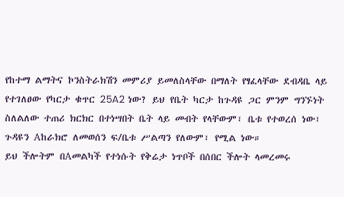የከተማ ልማትና ኮንስትራክሽን መምሪያ ይመለስላቸው በማለት የፃፈላቸው ደብዳቤ ላይ የተገለፀው የካርታ ቁጥር 25A2 ነው? ይህ የቤት ካርታ ከጉዳዩ ጋር ምንም ግንኙነት ስለልለው ተጠሪ ክርክር በተነሣበት ቤት ላይ መብት የላቸውም፣ ቤቱ የተወረሰ ነው፣ ጉዳዩን Aከራክሮ ለመወሰን ፍ/ቤቱ ሥልጣን የለውም፣ የሚል ነው።
ይህ ችሎትም በAመልካች የተነሱት የቅሬታ ነጥቦች በሰበር ችሎት ላመረመሩ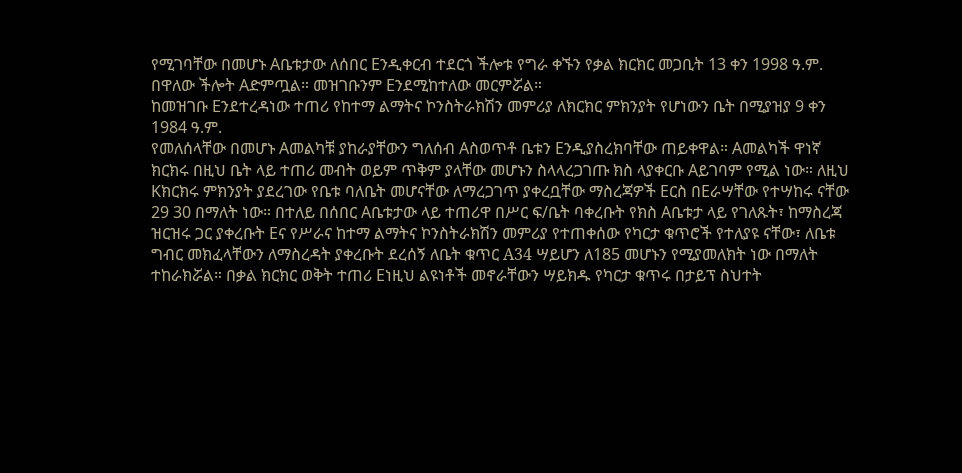የሚገባቸው በመሆኑ Aቤቱታው ለሰበር Eንዲቀርብ ተደርጎ ችሎቱ የግራ ቀኙን የቃል ክርክር መጋቢት 13 ቀን 1998 ዓ.ም. በዋለው ችሎት Aድምጧል። መዝገቡንም Eንደሚከተለው መርምሯል።
ከመዝገቡ Eንደተረዳነው ተጠሪ የከተማ ልማትና ኮንስትራክሽን መምሪያ ለክርክር ምክንያት የሆነውን ቤት በሚያዝያ 9 ቀን 1984 ዓ.ም.
የመለሰላቸው በመሆኑ Aመልካቹ ያከራያቸውን ግለሰብ Aስወጥቶ ቤቱን Eንዲያስረክባቸው ጠይቀዋል። Aመልካች ዋነኛ ክርክሩ በዚህ ቤት ላይ ተጠሪ መብት ወይም ጥቅም ያላቸው መሆኑን ስላላረጋገጡ ክስ ላያቀርቡ Aይገባም የሚል ነው። ለዚህ Kክርክሩ ምክንያት ያደረገው የቤቱ ባለቤት መሆናቸው ለማረጋገጥ ያቀረቧቸው ማስረጃዎች Eርስ በEራሣቸው የተሣከሩ ናቸው 29 30 በማለት ነው። በተለይ በሰበር Aቤቱታው ላይ ተጠሪዋ በሥር ፍ/ቤት ባቀረቡት የክስ Aቤቱታ ላይ የገለጹት፣ ከማስረጃ ዝርዝሩ ጋር ያቀረቡት Eና የሥራና ከተማ ልማትና ኮንስትራክሽን መምሪያ የተጠቀሰው የካርታ ቁጥሮች የተለያዩ ናቸው፣ ለቤቱ ግብር መክፈላቸውን ለማስረዳት ያቀረቡት ደረሰኝ ለቤት ቁጥር A34 ሣይሆን ለ185 መሆኑን የሚያመለክት ነው በማለት ተከራክሯል። በቃል ክርክር ወቅት ተጠሪ Eነዚህ ልዩነቶች መኖራቸውን ሣይክዱ የካርታ ቁጥሩ በታይፕ ስህተት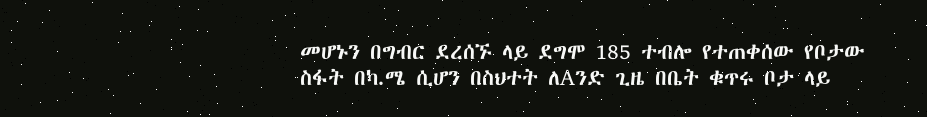መሆኑን በግብር ደረሰኙ ላይ ደግሞ 185 ተብሎ የተጠቀሰው የቦታው ስፋት በካ.ሜ ሲሆን በስህተት ለAንድ ጊዜ በቤት ቁጥሩ ቦታ ላይ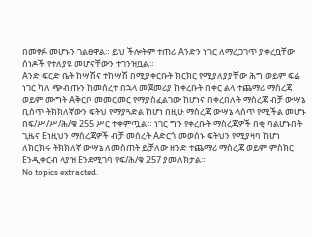በመፃፉ መሆኑን ገልፀዋል። ይህ ችሎትም ተጠሪ Aንድን ነገር ለማረጋገጥ ያቀረቧቸው ሰነዶች የተለያዩ መሆናቸውን ተገንዝቧል።
Aንድ ፍርድ ቤት ከሣሽና ተከሣሽ በሚያቀርቡት ክርክር የሚያለያያቸው ሕግ ወይም ፍሬ ነገር ካለ ጭብጡን ከመሰረተ በኋላ መጀመሪያ ከቀረቡት በቀር ልላ ተጨማሪ ማስረጃ ወይም ሙግት Aቅርቦ መመርመር የማያስፈልገው ከሆነና በቀረበለት ማስረጃ ብቻ ውሣኔ ቢሰጥ ትክክለኛውን ፍትህ የማያጓድል ከሆነ በዚሁ ማስረጃ ውሣኔ ላሰጥ የሚችል መሆኑ በፍ/ሥ/ሥ/ሕ/ቁ 255 ሥር ተቀምጧል። ነገር ግን የቀረቡት ማስረጃዎች በቂ ባልሆኑበት ጊዜና Eነዚህን ማስረጃዎች ብቻ መሰረት Aድርጎ መወሰኑ ፍትህን የሚያዛባ ከሆነ ለክርክሩ ትክክለኛ ውሣኔ ለመስጠት ይቻለው ዘንድ ተጨማሪ ማስረጃ ወይም ምስክር Eንዲቀርብ ላያዝ Eንደሚገባ የፍ/ሕ/ቁ 257 ያመለክታል።
No topics extracted.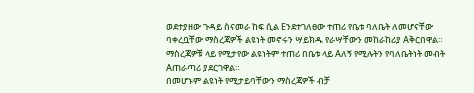ወደተያዘው ጉዳይ ስናመራ ከፍ ሲል Eንደተገለፀው ተጠሪ የቤቱ ባለቤት ለመሆናቸው ባቀረቧቸው ማስረጃዎች ልዩነት መኖሩን ሣይክዱ የራሣቸውን መከራከሪያ Aቅርበዋል። ማስረጃዎቹ ላይ የሚታየው ልዩነትም ተጠሪ በቤቱ ላይ Aለኝ የሚሉትን የባለቤትነት መብት Aጠራጣሪ ያደርገዋል።
በመሆኑም ልዩነት የሚታይባቸውን ማስረጃዎች ብቻ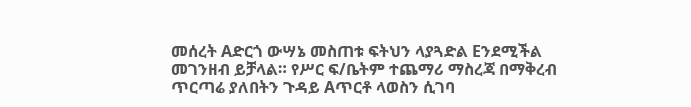መሰረት Aድርጎ ውሣኔ መስጠቱ ፍትህን ላያጓድል Eንደሚችል መገንዘብ ይቻላል። የሥር ፍ/ቤትም ተጨማሪ ማስረጃ በማቅረብ ጥርጣሬ ያለበትን ጉዳይ Aጥርቶ ላወስን ሲገባ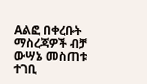Aልፎ በቀረቡት ማስረጃዎች ብቻ ውሣኔ መስጠቱ ተገቢ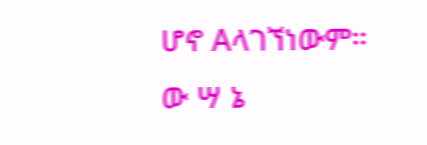ሆኖ Aላገኘነውም።
ው ሣ ኔ